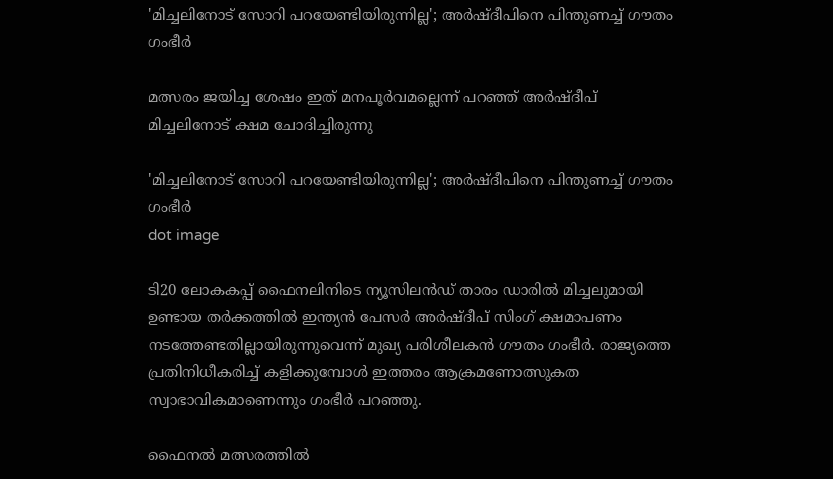'മിച്ചലിനോട് സോറി പറയേണ്ടിയിരുന്നില്ല'; അര്‍ഷ്ദീപിനെ പിന്തുണച്ച് ഗൗതം ഗംഭീര്‍

മത്സരം ജയിച്ച ശേഷം ഇത് മനപൂര്‍വമല്ലെന്ന് പറഞ്ഞ് അര്‍ഷ്ദീപ് മിച്ചലിനോട് ക്ഷമ ചോദിച്ചിരുന്നു

'മിച്ചലിനോട് സോറി പറയേണ്ടിയിരുന്നില്ല'; അര്‍ഷ്ദീപിനെ പിന്തുണച്ച് ഗൗതം ഗംഭീര്‍
dot image

ടി20 ലോകകപ്പ് ഫൈനലിനിടെ ന്യൂസിലന്‍ഡ് താരം ഡാരില്‍ മിച്ചലുമായി ഉണ്ടായ തര്‍ക്കത്തില്‍ ഇന്ത്യന്‍ പേസര്‍ അര്‍ഷ്ദീപ് സിംഗ് ക്ഷമാപണം നടത്തേണ്ടതില്ലായിരുന്നുവെന്ന് മുഖ്യ പരിശീലകൻ ഗൗതം ഗംഭീര്‍. രാജ്യത്തെ പ്രതിനിധീകരിച്ച് കളിക്കുമ്പോള്‍ ഇത്തരം ആക്രമണോത്സുകത സ്വാഭാവികമാണെന്നും ഗംഭീര്‍ പറഞ്ഞു.

ഫൈനല്‍ മത്സരത്തില്‍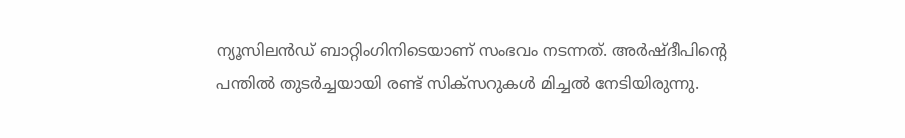ന്യൂസിലന്‍ഡ് ബാറ്റിംഗിനിടെയാണ് സംഭവം നടന്നത്. അര്‍ഷ്ദീപിന്റെ പന്തില്‍ തുടര്‍ച്ചയായി രണ്ട് സിക്‌സറുകള്‍ മിച്ചല്‍ നേടിയിരുന്നു.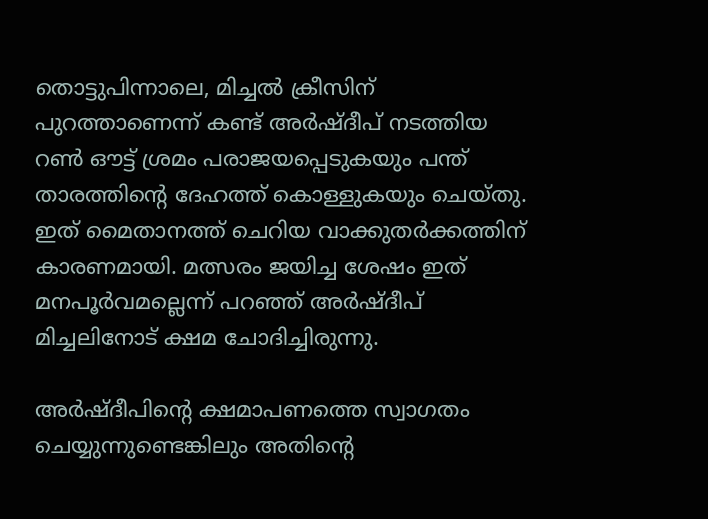തൊട്ടുപിന്നാലെ, മിച്ചല്‍ ക്രീസിന് പുറത്താണെന്ന് കണ്ട് അര്‍ഷ്ദീപ് നടത്തിയ റണ്‍ ഔട്ട് ശ്രമം പരാജയപ്പെടുകയും പന്ത് താരത്തിന്റെ ദേഹത്ത് കൊള്ളുകയും ചെയ്തു. ഇത് മൈതാനത്ത് ചെറിയ വാക്കുതര്‍ക്കത്തിന് കാരണമായി. മത്സരം ജയിച്ച ശേഷം ഇത് മനപൂര്‍വമല്ലെന്ന് പറഞ്ഞ് അര്‍ഷ്ദീപ് മിച്ചലിനോട് ക്ഷമ ചോദിച്ചിരുന്നു.

അര്‍ഷ്ദീപിന്റെ ക്ഷമാപണത്തെ സ്വാഗതം ചെയ്യുന്നുണ്ടെങ്കിലും അതിന്റെ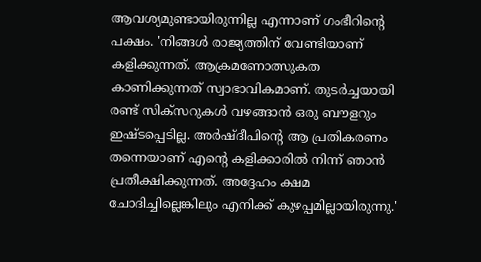ആവശ്യമുണ്ടായിരുന്നില്ല എന്നാണ് ഗംഭീറിന്റെ പക്ഷം. 'നിങ്ങള്‍ രാജ്യത്തിന് വേണ്ടിയാണ് കളിക്കുന്നത്. ആക്രമണോത്സുകത കാണിക്കുന്നത് സ്വാഭാവികമാണ്. തുടര്‍ച്ചയായി രണ്ട് സിക്‌സറുകള്‍ വഴങ്ങാന്‍ ഒരു ബൗളറും ഇഷ്ടപ്പെടില്ല. അര്‍ഷ്ദീപിന്റെ ആ പ്രതികരണം തന്നെയാണ് എന്റെ കളിക്കാരില്‍ നിന്ന് ഞാന്‍ പ്രതീക്ഷിക്കുന്നത്. അദ്ദേഹം ക്ഷമ ചോദിച്ചില്ലെങ്കിലും എനിക്ക് കുഴപ്പമില്ലായിരുന്നു.'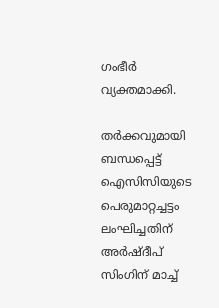ഗംഭീര്‍ വ്യക്തമാക്കി.

തര്‍ക്കവുമായി ബന്ധപ്പെട്ട് ഐസിസിയുടെ പെരുമാറ്റച്ചട്ടം ലംഘിച്ചതിന് അര്‍ഷ്ദീപ് സിംഗിന് മാച്ച്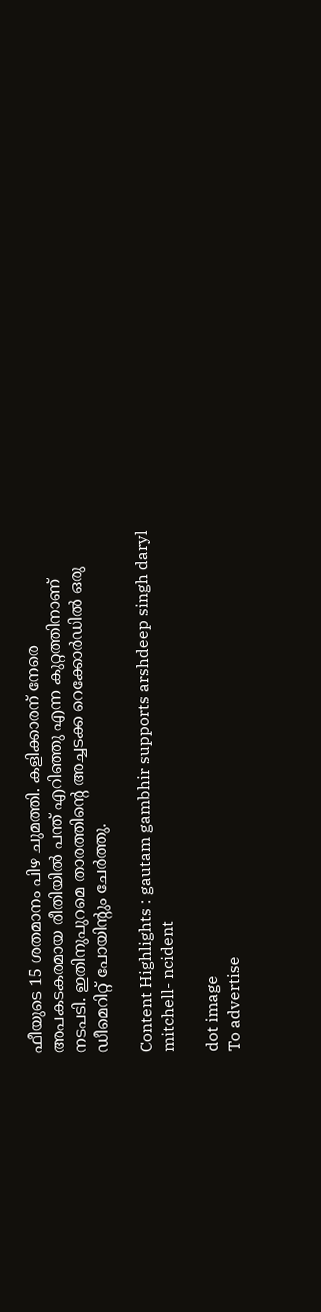ഫീയുടെ 15 ശതമാനം പിഴ ചുമത്തി. കളിക്കാരന് നേരെ അപകടകരമായ രീതിയില്‍ പന്ത് എറിഞ്ഞു എന്ന കുറ്റത്തിനാണ് നടപടി. ഇതിനുപുറമെ താരത്തിന്റെ അച്ചടക്ക റെക്കോര്‍ഡില്‍ ഒരു ഡീമെറിറ്റ് പോയിന്റും ചേര്‍ത്തു.

Content Highlights : gautam gambhir supports arshdeep singh daryl mitchell- ncident

dot image
To advertise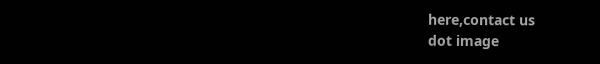here,contact us
dot image